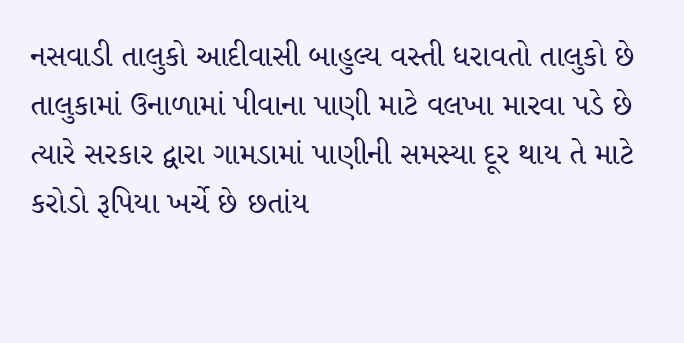નસવાડી તાલુકો આદીવાસી બાહુલ્ય વસ્તી ધરાવતો તાલુકો છે તાલુકામાં ઉનાળામાં પીવાના પાણી માટે વલખા મારવા પડે છે ત્યારે સરકાર દ્વારા ગામડામાં પાણીની સમસ્યા દૂર થાય તે માટે કરોડો રૂપિયા ખર્ચે છે છતાંય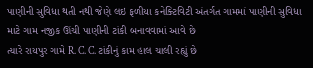પાણીની સુવિધા થતી નથી જેણે લઇ ફળીયા કનેક્ટિવિટી અંતર્ગત ગામમાં પાણીની સુવિધા માટે ગામ નજીક ઊંચી પાણીની ટાંકી બનાવવામાં આવે છે
ત્યારે રાયપુર ગામે R. C. C. ટાંકીનું કામ હાલ ચાલી રહ્યું છે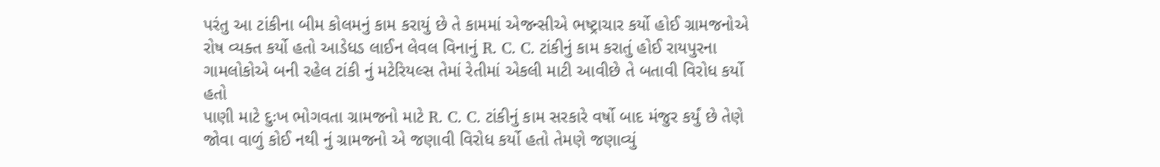પરંતુ આ ટાંકીના બીમ કોલમનું કામ કરાયું છે તે કામમાં એજન્સીએ ભષ્ટ્રાચાર કર્યો હોઈ ગ્રામજનોએ રોષ વ્યક્ત કર્યો હતો આડેધડ લાઈન લેવલ વિનાનું R. C. C. ટાંકીનું કામ કરાતું હોઈ રાયપુરના ગામલોકોએ બની રહેલ ટાંકી નું મટેરિયલ્સ તેમાં રેતીમાં એકલી માટી આવીછે તે બતાવી વિરોધ કર્યો હતો
પાણી માટે દુઃખ ભોગવતા ગ્રામજનો માટે R. C. C. ટાંકીનું કામ સરકારે વર્ષો બાદ મંજુર કર્યું છે તેણે જોવા વાળું કોઈ નથી નું ગ્રામજનો એ જણાવી વિરોધ કર્યો હતો તેમણે જણાવ્યું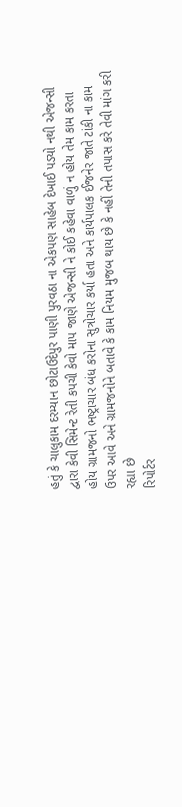હતું કે ચાલુકામ દરમ્યાન છોટાઉદેપુર પાણી પુરવઠા ના એકપણ સાહેબ દેખાઈ પડ્યો નથી એજન્સી દ્વારા કેવી સિમેન્ટ રેતી કપચી કેવો માપ જાણે એજન્સી ને કોઈ કહેવા વાળું ન હોય તેમ કામ કરતા હોય ગ્રામજનો ભષ્ટ્રાચાર બંધ કરોના સુત્રોચાર કર્યા હતા અને કાર્યપાલક ઈજનેર જાતે ટાંકી ના કામ ઉપર આવે અને ગ્રામજનોને બતાવે કે કામ નિયમ મુજબ થાય છે કે નહીં તેની તપાસ કરે તેવી માંગ કરી રહ્યા છે
રિપોર્ટર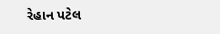રેહાન પટેલ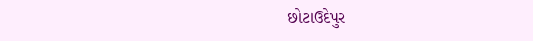છોટાઉદેપુર